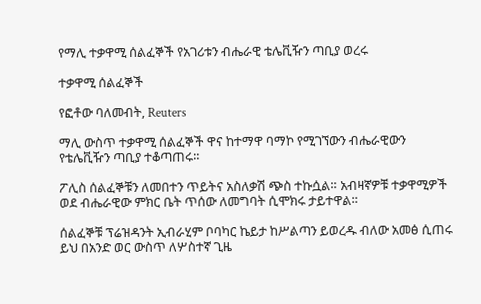የማሊ ተቃዋሚ ሰልፈኞች የአገሪቱን ብሔራዊ ቴሌቪዥን ጣቢያ ወረሩ

ተቃዋሚ ሰልፈኞች

የፎቶው ባለመብት, Reuters

ማሊ ውስጥ ተቃዋሚ ሰልፈኞች ዋና ከተማዋ ባማኮ የሚገኘውን ብሔራዊውን የቴሌቪዥን ጣቢያ ተቆጣጠሩ።

ፖሊስ ሰልፈኞቹን ለመበተን ጥይትና አስለቃሽ ጭስ ተኩሷል። አብዛኛዎቹ ተቃዋሚዎች ወደ ብሔራዊው ምክር ቤት ጥሰው ለመግባት ሲሞክሩ ታይተዋል።

ሰልፈኞቹ ፕሬዝዳንት ኢብራሂም ቦባካር ኬይታ ከሥልጣን ይወረዱ ብለው አመፅ ሲጠሩ ይህ በአንድ ወር ውስጥ ለሦስተኛ ጊዜ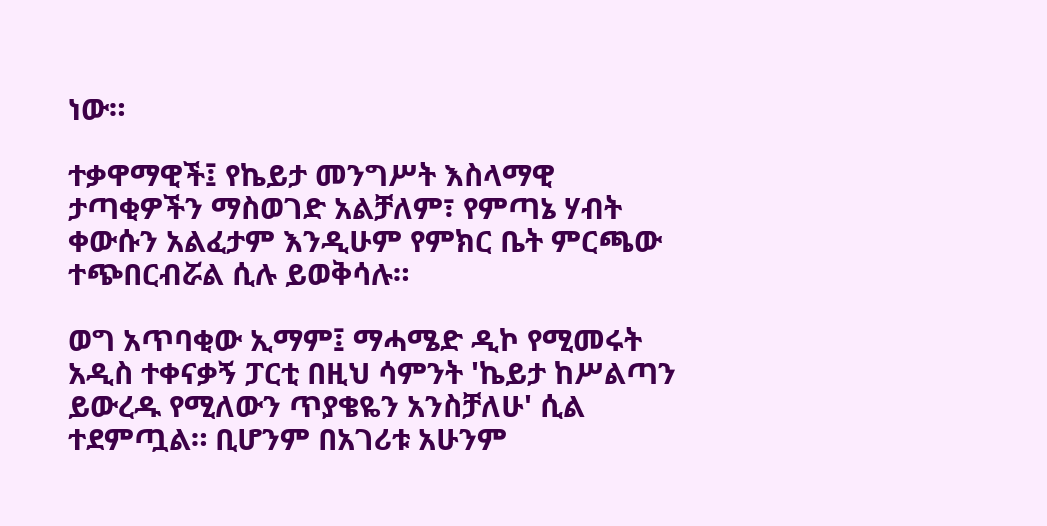ነው።

ተቃዋማዊች፤ የኬይታ መንግሥት እስላማዊ ታጣቂዎችን ማስወገድ አልቻለም፣ የምጣኔ ሃብት ቀውሱን አልፈታም እንዲሁም የምክር ቤት ምርጫው ተጭበርብሯል ሲሉ ይወቅሳሉ።

ወግ አጥባቂው ኢማም፤ ማሓሜድ ዲኮ የሚመሩት አዲስ ተቀናቃኝ ፓርቲ በዚህ ሳምንት 'ኬይታ ከሥልጣን ይውረዱ የሚለውን ጥያቄዬን አንስቻለሁ' ሲል ተደምጧል። ቢሆንም በአገሪቱ አሁንም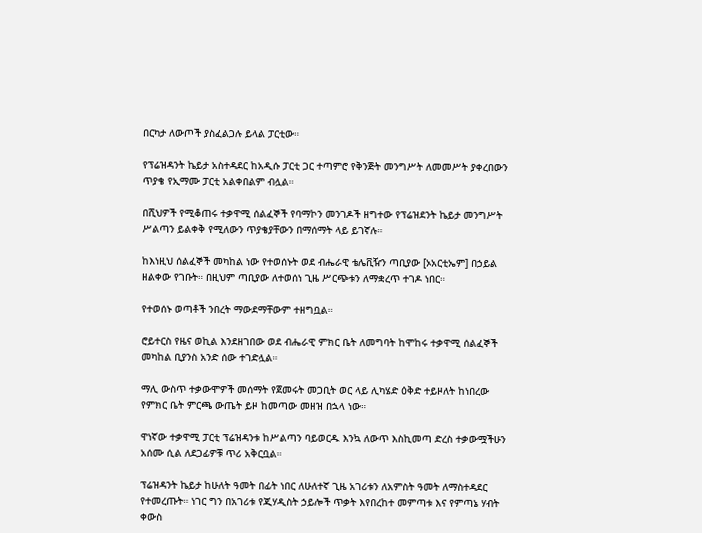በርካታ ለውጦች ያስፈልጋሉ ይላል ፓርቲው።

የፕሬዝዳንት ኬይታ አስተዳደር ከአዲሱ ፓርቲ ጋር ተጣምሮ የቅንጅት መንግሥት ለመመሥት ያቀረበውን ጥያቄ የኢማሙ ፓርቲ አልቀበልም ብሏል።

በሺህዎች የሚቆጠሩ ተቃዋሚ ሰልፈኞች የባማኮን መንገዶች ዘግተው የፕሬዝደንት ኬይታ መንግሥት ሥልጣን ይልቀቅ የሚለውን ጥያቄያቸውን በማሰማት ላይ ይገኛሉ።

ከእነዚህ ሰልፈኞች መካከል ነው የተወሰኑት ወደ ብሔራዊ ቴሌቪዥን ጣቢያው [ኦአርቲኤም] በኃይል ዘልቀው የገቡት። በዚህም ጣቢያው ለተወሰነ ጊዜ ሥርጭቱን ለማቋረጥ ተገዶ ነበር።

የተወሰኑ ወጣቶች ንበረት ማውደማቸውም ተዘግቧል።

ሮይተርስ የዜና ወኪል እንደዘገበው ወደ ብሔራዊ ምክር ቤት ለመግባት ከሞከሩ ተቃዋሚ ሰልፈኞች መካከል ቢያንስ አንድ ሰው ተገድሏል።

ማሊ ውስጥ ተቃውሞዎች መሰማት የጀመሩት መጋቢት ወር ላይ ሊካሄድ ዕቅድ ተይዞለት ከነበረው የምክር ቤት ምርጫ ውጤት ይዞ ከመጣው መዘዝ በኋላ ነው።

ዋነኛው ተቃዋሚ ፓርቲ ፕሬዝዳንቱ ከሥልጣን ባይወርዱ እንኳ ለውጥ እስኪመጣ ድረስ ተቃውሟችሁን አሰሙ ሲል ለደጋፊዎቹ ጥሪ አቅርቧል።

ፕሬዝዳንት ኬይታ ከሁለት ዓመት በፊት ነበር ለሁለተኛ ጊዜ አገሪቱን ለአምስት ዓመት ለማስተዳደር የተመረጡት። ነገር ግን በአገሪቱ የጂሃዲስት ኃይሎች ጥቃት እየበረከተ መምጣቱ እና የምጣኔ ሃብት ቀውስ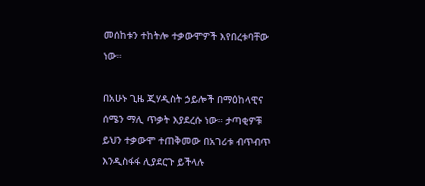መሰከቱን ተከትሎ ተቃውሞዎች እየበረቱባቸው ነው።

በአሁኑ ጊዜ ጂሃዲስት ኃይሎች በማዕከላዊና ሰሜን ማሊ ጥቃት እያደረሱ ነው። ታጣቂዎቹ ይህን ተቃውሞ ተጠቅመው በአገሪቱ ብጥብጥ እንዲስፋፋ ሊያደርጉ ይችላሉ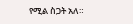የሚል ስጋት አለ።